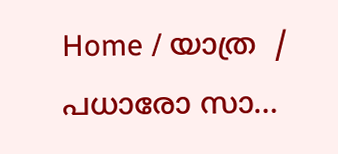Home / യാത്ര  / പധാരോ സാ…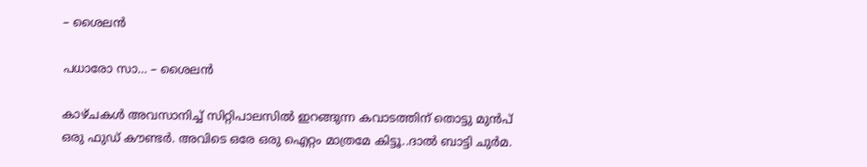– ശൈലൻ

പധാരോ സാ… – ശൈലൻ

കാഴ്ചകൾ അവസാനിച്ച് സിറ്റിപാലസിൽ ഇറങ്ങുന്ന കവാടത്തിന് തൊട്ടു മുൻപ് ഒരു ഫുഡ് കൗണ്ടർ. അവിടെ ഒരേ ഒരു ഐറ്റം മാത്രമേ കിട്ടൂ..ദാൽ ബാട്ടി ചുർമ.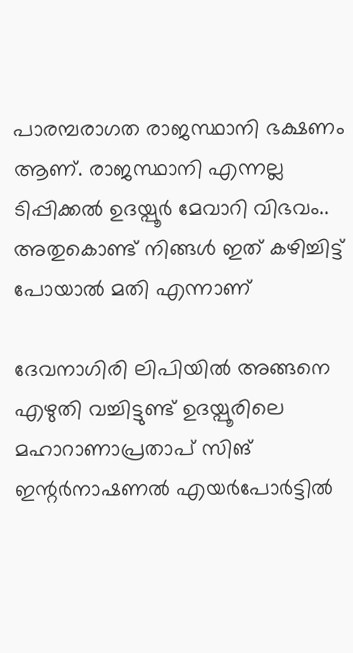പാരമ്പരാഗത രാജസ്ഥാനി ഭക്ഷണം ആണ്. രാജസ്ഥാനി എന്നല്ല ടിപ്പിക്കൽ ഉദയ്പൂർ മേവാറി വിഭവം.. അതുകൊണ്ട് നിങ്ങൾ ഇത് കഴിച്ചിട്ട് പോയാൽ മതി എന്നാണ്

ദേവനാഗിരി ലിപിയിൽ അങ്ങനെ എഴുതി വച്ചിട്ടുണ്ട് ഉദയ്പൂരിലെ മഹാറാണാപ്രതാപ് സിങ് ഇന്റർനാഷണൽ എയർപോർട്ടിൽ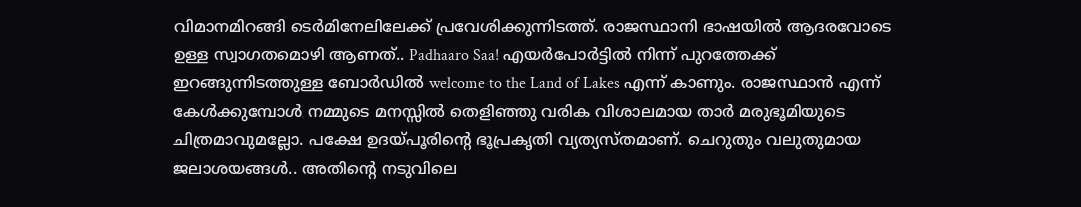വിമാനമിറങ്ങി ടെർമിനേലിലേക്ക് പ്രവേശിക്കുന്നിടത്ത്. രാജസ്ഥാനി ഭാഷയിൽ ആദരവോടെ ഉള്ള സ്വാഗതമൊഴി ആണത്.. Padhaaro Saa! എയർപോർട്ടിൽ നിന്ന് പുറത്തേക്ക് ഇറങ്ങുന്നിടത്തുള്ള ബോർഡിൽ welcome to the Land of Lakes എന്ന് കാണും. രാജസ്ഥാൻ എന്ന് കേൾക്കുമ്പോൾ നമ്മുടെ മനസ്സിൽ തെളിഞ്ഞു വരിക വിശാലമായ താർ മരുഭൂമിയുടെ ചിത്രമാവുമല്ലോ. പക്ഷേ ഉദയ്പൂരിന്റെ ഭൂപ്രകൃതി വ്യത്യസ്തമാണ്. ചെറുതും വലുതുമായ ജലാശയങ്ങൾ.. അതിന്റെ നടുവിലെ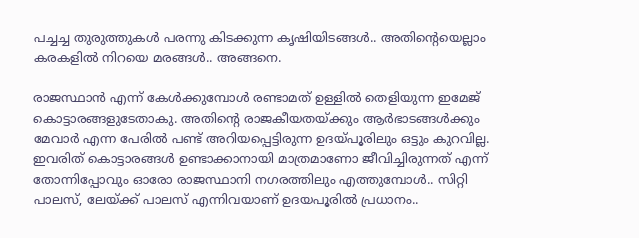പച്ചച്ച തുരുത്തുകൾ പരന്നു കിടക്കുന്ന കൃഷിയിടങ്ങൾ.. അതിന്റെയെല്ലാം കരകളിൽ നിറയെ മരങ്ങൾ.. അങ്ങനെ.

രാജസ്ഥാൻ എന്ന് കേൾക്കുമ്പോൾ രണ്ടാമത് ഉള്ളിൽ തെളിയുന്ന ഇമേജ് കൊട്ടാരങ്ങളുടേതാകു. അതിന്റെ രാജകീയതയ്ക്കും ആർഭാടങ്ങൾക്കും മേവാർ എന്ന പേരിൽ പണ്ട് അറിയപ്പെട്ടിരുന്ന ഉദയ്പൂരിലും ഒട്ടും കുറവില്ല. ഇവരിത് കൊട്ടാരങ്ങൾ ഉണ്ടാക്കാനായി മാത്രമാണോ ജീവിച്ചിരുന്നത് എന്ന് തോന്നിപ്പോവും ഓരോ രാജസ്ഥാനി നഗരത്തിലും എത്തുമ്പോൾ.. സിറ്റി പാലസ്, ലേയ്ക്ക് പാലസ് എന്നിവയാണ് ഉദയപൂരിൽ പ്രധാനം..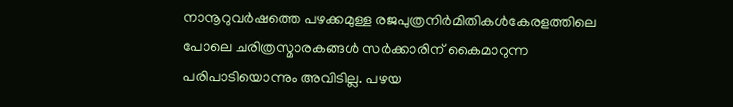നാനൂറുവർഷത്തെ പഴക്കമുള്ള രജപുത്രനിർമിതികൾകേരളത്തിലെ പോലെ ചരിത്രസ്മാരകങ്ങൾ സർക്കാരിന് കൈമാറുന്ന പരിപാടിയൊന്നും അവിടില്ല. പഴയ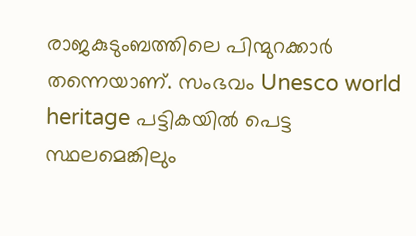രാജകുടുംബത്തിലെ പിന്മുറക്കാർ തന്നെയാണ്. സംഭവം Unesco world heritage പട്ടികയിൽ പെട്ട സ്ഥലമെങ്കിലും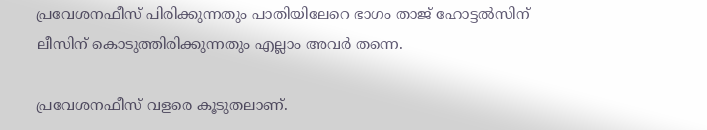പ്രവേശനഫീസ് പിരിക്കുന്നതും പാതിയിലേറെ ഭാഗം താജ് ഹോട്ടൽസിന് ലീസിന് കൊടുത്തിരിക്കുന്നതും എല്ലാം അവർ തന്നെ.

പ്രവേശനഫീസ് വളരെ കൂടുതലാണ്.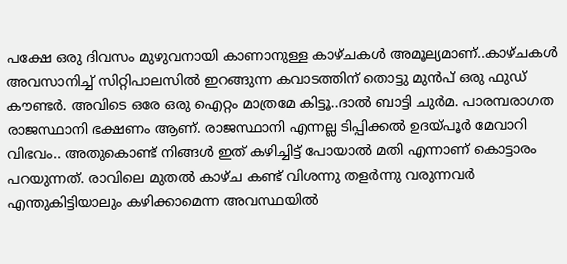പക്ഷേ ഒരു ദിവസം മുഴുവനായി കാണാനുള്ള കാഴ്ചകൾ അമൂല്യമാണ്..കാഴ്ചകൾ അവസാനിച്ച് സിറ്റിപാലസിൽ ഇറങ്ങുന്ന കവാടത്തിന് തൊട്ടു മുൻപ് ഒരു ഫുഡ് കൗണ്ടർ. അവിടെ ഒരേ ഒരു ഐറ്റം മാത്രമേ കിട്ടൂ..ദാൽ ബാട്ടി ചുർമ. പാരമ്പരാഗത രാജസ്ഥാനി ഭക്ഷണം ആണ്. രാജസ്ഥാനി എന്നല്ല ടിപ്പിക്കൽ ഉദയ്പൂർ മേവാറി വിഭവം.. അതുകൊണ്ട് നിങ്ങൾ ഇത് കഴിച്ചിട്ട് പോയാൽ മതി എന്നാണ് കൊട്ടാരം പറയുന്നത്. രാവിലെ മുതൽ കാഴ്ച കണ്ട് വിശന്നു തളർന്നു വരുന്നവർ എന്തുകിട്ടിയാലും കഴിക്കാമെന്ന അവസ്ഥയിൽ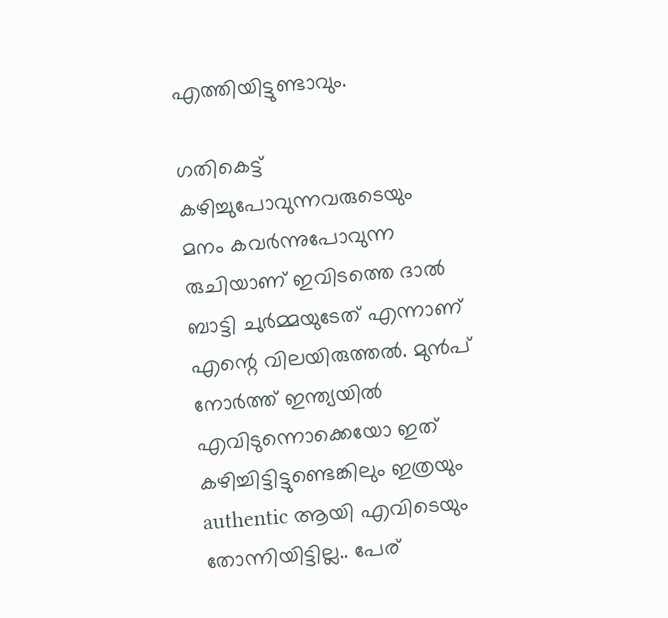എത്തിയിട്ടുണ്ടാവും.

ഗതികെട്ട് കഴിച്ചുപോവുന്നവരുടെയും മനം കവർന്നുപോവുന്ന രുചിയാണ് ഇവിടത്തെ ദാൽ ബാട്ടി ചുർമ്മയുടേത് എന്നാണ് എന്റെ വിലയിരുത്തൽ. മുൻപ് നോർത്ത് ഇന്ത്യയിൽ എവിടുന്നൊക്കെയോ ഇത് കഴിച്ചിട്ടിട്ടുണ്ടെങ്കിലും ഇത്രയും authentic ആയി എവിടെയും തോന്നിയിട്ടില്ല.. പേര്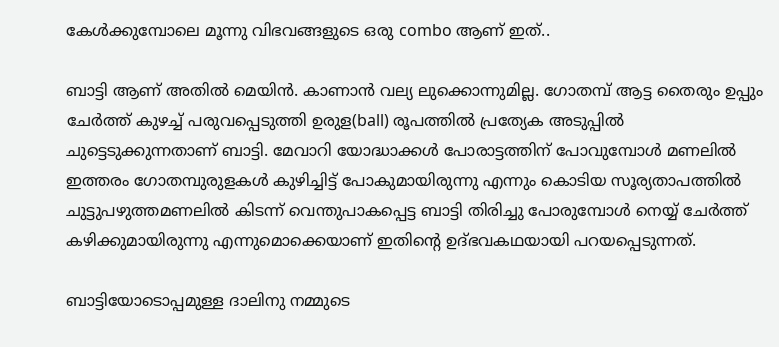കേൾക്കുമ്പോലെ മൂന്നു വിഭവങ്ങളുടെ ഒരു combo ആണ് ഇത്..

ബാട്ടി ആണ് അതിൽ മെയിൻ. കാണാൻ വല്യ ലുക്കൊന്നുമില്ല. ഗോതമ്പ് ആട്ട തൈരും ഉപ്പും ചേർത്ത് കുഴച്ച് പരുവപ്പെടുത്തി ഉരുള(ball) രൂപത്തിൽ പ്രത്യേക അടുപ്പിൽ ചുട്ടെടുക്കുന്നതാണ് ബാട്ടി. മേവാറി യോദ്ധാക്കൾ പോരാട്ടത്തിന് പോവുമ്പോൾ മണലിൽ ഇത്തരം ഗോതമ്പുരുളകൾ കുഴിച്ചിട്ട് പോകുമായിരുന്നു എന്നും കൊടിയ സൂര്യതാപത്തിൽ ചുട്ടുപഴുത്തമണലിൽ കിടന്ന് വെന്തുപാകപ്പെട്ട ബാട്ടി തിരിച്ചു പോരുമ്പോൾ നെയ്യ് ചേർത്ത് കഴിക്കുമായിരുന്നു എന്നുമൊക്കെയാണ് ഇതിന്റെ ഉദ്ഭവകഥയായി പറയപ്പെടുന്നത്.

ബാട്ടിയോടൊപ്പമുള്ള ദാലിനു നമ്മുടെ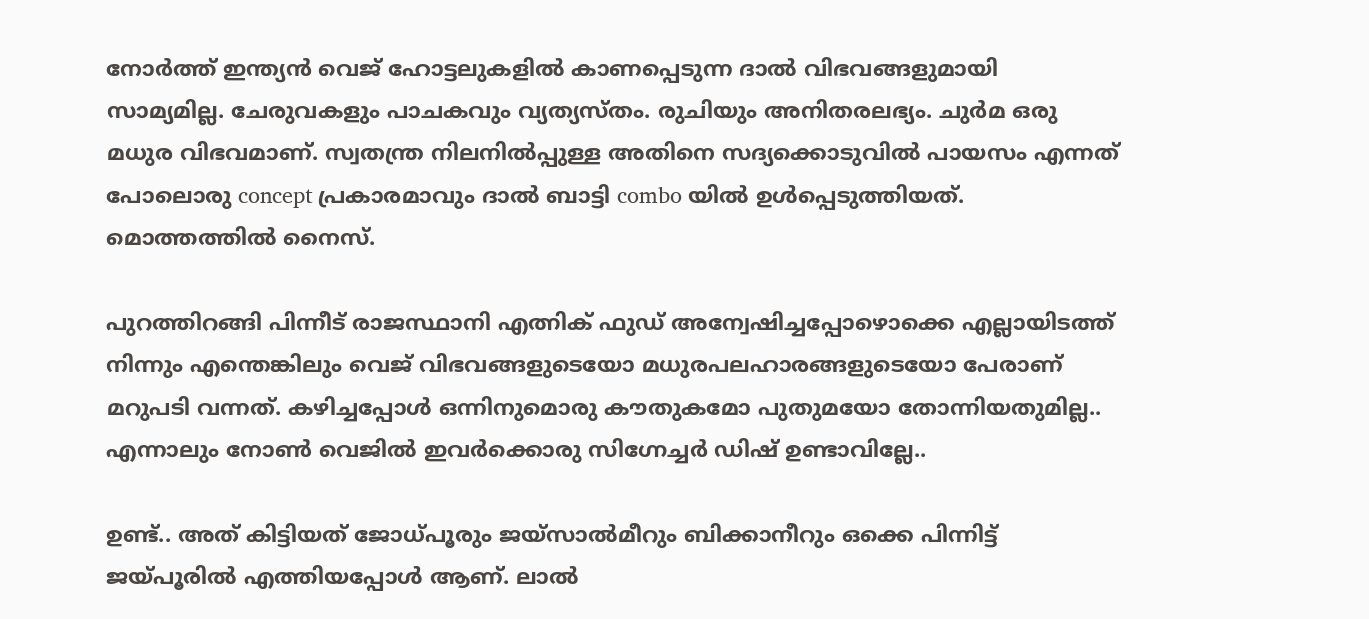നോർത്ത് ഇന്ത്യൻ വെജ് ഹോട്ടലുകളിൽ കാണപ്പെടുന്ന ദാൽ വിഭവങ്ങളുമായി സാമ്യമില്ല. ചേരുവകളും പാചകവും വ്യത്യസ്തം. രുചിയും അനിതരലഭ്യം. ചുർമ ഒരു മധുര വിഭവമാണ്. സ്വതന്ത്ര നിലനിൽപ്പുള്ള അതിനെ സദ്യക്കൊടുവിൽ പായസം എന്നത് പോലൊരു concept പ്രകാരമാവും ദാൽ ബാട്ടി combo യിൽ ഉൾപ്പെടുത്തിയത്. മൊത്തത്തിൽ നൈസ്.

പുറത്തിറങ്ങി പിന്നീട് രാജസ്ഥാനി എത്നിക് ഫുഡ്‌ അന്വേഷിച്ചപ്പോഴൊക്കെ എല്ലായിടത്ത് നിന്നും എന്തെങ്കിലും വെജ് വിഭവങ്ങളുടെയോ മധുരപലഹാരങ്ങളുടെയോ പേരാണ് മറുപടി വന്നത്. കഴിച്ചപ്പോൾ ഒന്നിനുമൊരു കൗതുകമോ പുതുമയോ തോന്നിയതുമില്ല.. എന്നാലും നോൺ വെജിൽ ഇവർക്കൊരു സിഗ്നേച്ചർ ഡിഷ്‌ ഉണ്ടാവില്ലേ..

ഉണ്ട്.. അത് കിട്ടിയത് ജോധ്പൂരും ജയ്സാൽമീറും ബിക്കാനീറും ഒക്കെ പിന്നിട്ട് ജയ്പൂരിൽ എത്തിയപ്പോൾ ആണ്. ലാൽ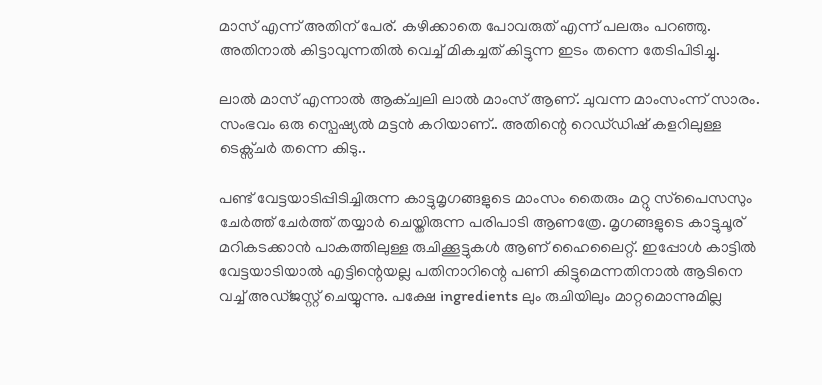മാസ് എന്ന് അതിന് പേര്. കഴിക്കാതെ പോവരുത് എന്ന് പലരും പറഞ്ഞു. അതിനാൽ കിട്ടാവുന്നതിൽ വെച്ച് മികച്ചത് കിട്ടുന്ന ഇടം തന്നെ തേടിപിടിച്ചു.

ലാൽ മാസ് എന്നാൽ ആക്ച്വലി ലാൽ മാംസ് ആണ്. ചുവന്ന മാംസംന്ന് സാരം. സംഭവം ഒരു സ്പെഷ്യൽ മട്ടൻ കറിയാണ്.. അതിന്റെ റെഡ്‌ഡിഷ് കളറിലുള്ള ടെക്സ്ചർ തന്നെ കിടു..

പണ്ട് വേട്ടയാടിപ്പിടിച്ചിരുന്ന കാട്ടുമൃഗങ്ങളുടെ മാംസം തൈരും മറ്റു സ്‌പൈസസും ചേർത്ത് ചേർത്ത് തയ്യാർ ചെയ്തിരുന്ന പരിപാടി ആണത്രേ. മൃഗങ്ങളുടെ കാട്ടുചൂര് മറികടക്കാൻ പാകത്തിലുള്ള രുചിക്കൂട്ടുകൾ ആണ് ഹൈലൈറ്റ്. ഇപ്പോൾ കാട്ടിൽ വേട്ടയാടിയാൽ എട്ടിന്റെയല്ല പതിനാറിന്റെ പണി കിട്ടുമെന്നതിനാൽ ആടിനെ വച്ച് അഡ്ജസ്റ്റ് ചെയ്യുന്നു. പക്ഷേ ingredients ലും രുചിയിലും മാറ്റമൊന്നുമില്ല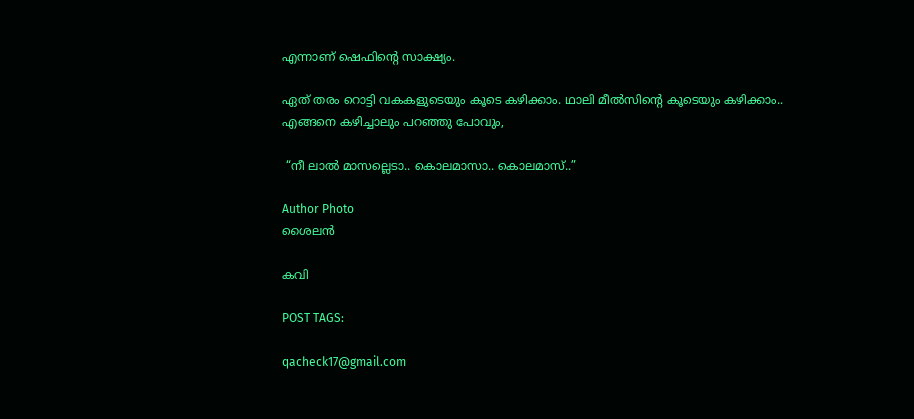എന്നാണ് ഷെഫിന്റെ സാക്ഷ്യം.

ഏത് തരം റൊട്ടി വകകളുടെയും കൂടെ കഴിക്കാം. ഥാലി മീൽസിന്റെ കൂടെയും കഴിക്കാം.. എങ്ങനെ കഴിച്ചാലും പറഞ്ഞു പോവും,

 “നീ ലാൽ മാസല്ലെടാ.. കൊലമാസാ.. കൊലമാസ്..”

Author Photo
ശൈലൻ

കവി

POST TAGS:

qacheck17@gmail.com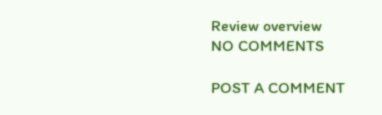Review overview
NO COMMENTS

POST A COMMENT